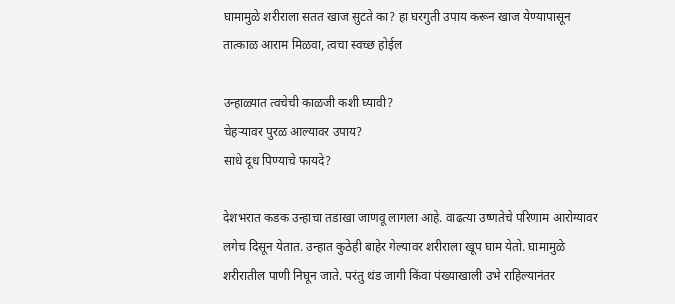घामामुळे शरीराला सतत खाज सुटते का? हा घरगुती उपाय करून खाज येण्यापासून तात्काळ आराम मिळवा, त्वचा स्वच्छ होईल

उन्हाळ्यात त्वचेची काळजी कशी घ्यावी?
चेहऱ्यावर पुरळ आल्यावर उपाय?
साधे दूध पिण्याचे फायदे?

देशभरात कडक उन्हाचा तडाखा जाणवू लागला आहे. वाढत्या उष्णतेचे परिणाम आरोग्यावर लगेच दिसून येतात. उन्हात कुठेही बाहेर गेल्यावर शरीराला खूप घाम येतो. घामामुळे शरीरातील पाणी निघून जाते. परंतु थंड जागी किंवा पंख्याखाली उभे राहिल्यानंतर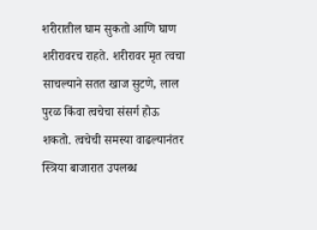शरीरातील घाम सुकतो आणि घाण शरीरावरच राहते. शरीरावर मृत त्वचा साचल्याने सतत खाज सुटणे, लाल पुरळ किंवा त्वचेचा संसर्ग होऊ शकतो. त्वचेची समस्या वाढल्यानंतर स्त्रिया बाजारात उपलब्ध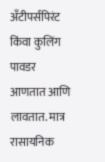अँटीपर्सपिरंट किंवा कुलिंग पावडर आणतात आणि लावतात. मात्र रासायनिक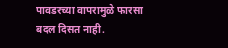पावडरच्या वापरामुळे फारसा बदल दिसत नाही.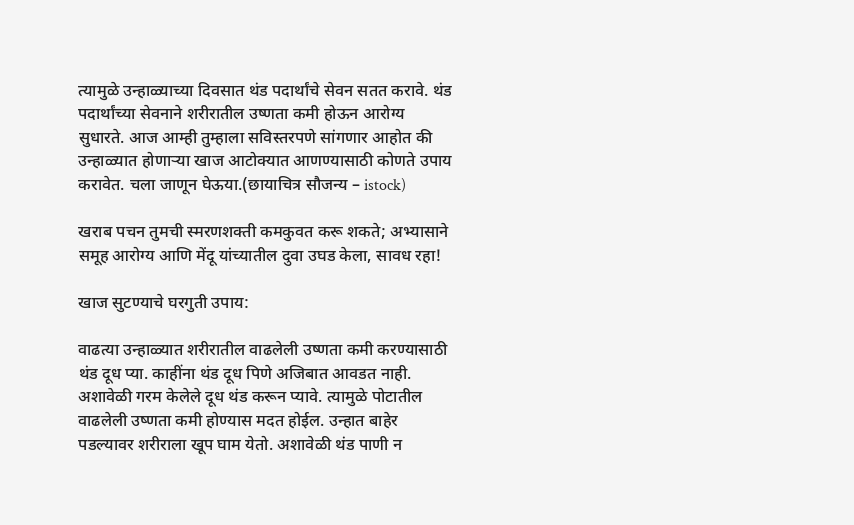त्यामुळे उन्हाळ्याच्या दिवसात थंड पदार्थांचे सेवन सतत करावे. थंड पदार्थांच्या सेवनाने शरीरातील उष्णता कमी होऊन आरोग्य सुधारते. आज आम्ही तुम्हाला सविस्तरपणे सांगणार आहोत की उन्हाळ्यात होणाऱ्या खाज आटोक्यात आणण्यासाठी कोणते उपाय करावेत. चला जाणून घेऊया.(छायाचित्र सौजन्य – istock)

खराब पचन तुमची स्मरणशक्ती कमकुवत करू शकते; अभ्यासाने समूह आरोग्य आणि मेंदू यांच्यातील दुवा उघड केला, सावध रहा!

खाज सुटण्याचे घरगुती उपाय:

वाढत्या उन्हाळ्यात शरीरातील वाढलेली उष्णता कमी करण्यासाठी थंड दूध प्या. काहींना थंड दूध पिणे अजिबात आवडत नाही. अशावेळी गरम केलेले दूध थंड करून प्यावे. त्यामुळे पोटातील वाढलेली उष्णता कमी होण्यास मदत होईल. उन्हात बाहेर पडल्यावर शरीराला खूप घाम येतो. अशावेळी थंड पाणी न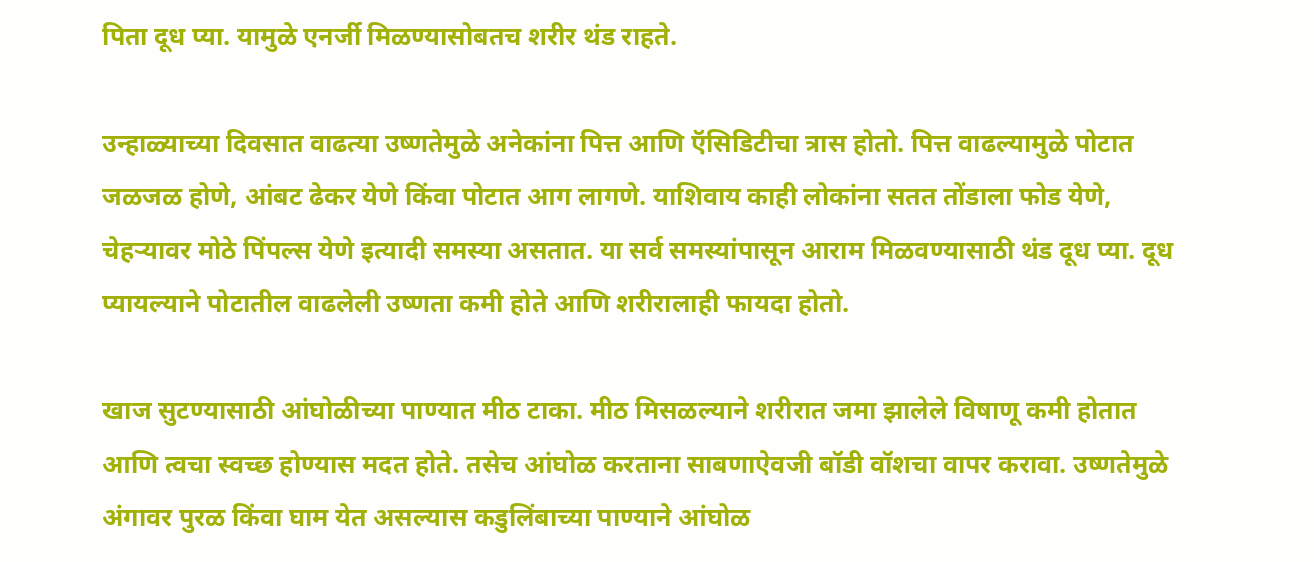पिता दूध प्या. यामुळे एनर्जी मिळण्यासोबतच शरीर थंड राहते.

उन्हाळ्याच्या दिवसात वाढत्या उष्णतेमुळे अनेकांना पित्त आणि ऍसिडिटीचा त्रास होतो. पित्त वाढल्यामुळे पोटात जळजळ होणे, आंबट ढेकर येणे किंवा पोटात आग लागणे. याशिवाय काही लोकांना सतत तोंडाला फोड येणे, चेहऱ्यावर मोठे पिंपल्स येणे इत्यादी समस्या असतात. या सर्व समस्यांपासून आराम मिळवण्यासाठी थंड दूध प्या. दूध प्यायल्याने पोटातील वाढलेली उष्णता कमी होते आणि शरीरालाही फायदा होतो.

खाज सुटण्यासाठी आंघोळीच्या पाण्यात मीठ टाका. मीठ मिसळल्याने शरीरात जमा झालेले विषाणू कमी होतात आणि त्वचा स्वच्छ होण्यास मदत होते. तसेच आंघोळ करताना साबणाऐवजी बॉडी वॉशचा वापर करावा. उष्णतेमुळे अंगावर पुरळ किंवा घाम येत असल्यास कडुलिंबाच्या पाण्याने आंघोळ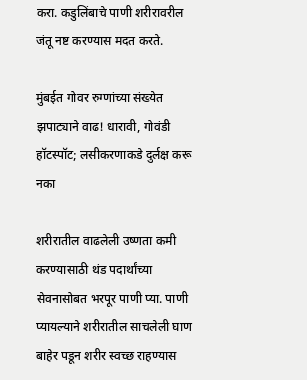करा. कडुलिंबाचे पाणी शरीरावरील जंतू नष्ट करण्यास मदत करते.

मुंबईत गोवर रुग्णांच्या संख्येत झपाट्याने वाढ! धारावी, गोवंडी हॉटस्पॉट; लसीकरणाकडे दुर्लक्ष करू नका

शरीरातील वाढलेली उष्णता कमी करण्यासाठी थंड पदार्थांच्या सेवनासोबत भरपूर पाणी प्या. पाणी प्यायल्याने शरीरातील साचलेली घाण बाहेर पडून शरीर स्वच्छ राहण्यास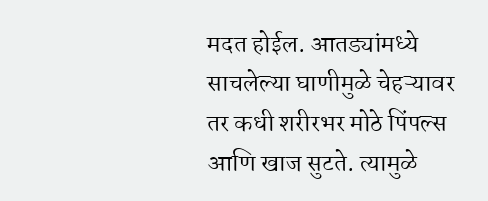मदत होईल. आतड्यांमध्ये साचलेल्या घाणीमुळे चेहऱ्यावर तर कधी शरीरभर मोठे पिंपल्स आणि खाज सुटते. त्यामुळे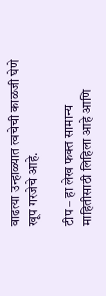वाढत्या उन्हाळ्यात त्वचेची काळजी घेणे खूप गरजेचे आहे.

टीप – हा लेख फक्त सामान्य माहितीसाठी लिहिला आहे आणि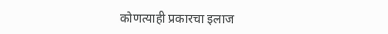कोणत्याही प्रकारचा इलाज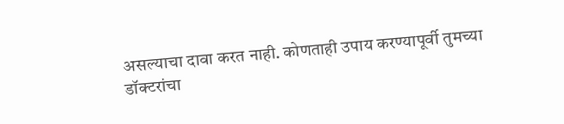असल्याचा दावा करत नाही. कोणताही उपाय करण्यापूर्वी तुमच्या डॉक्टरांचा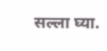सल्ला घ्या.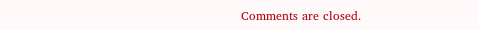Comments are closed.